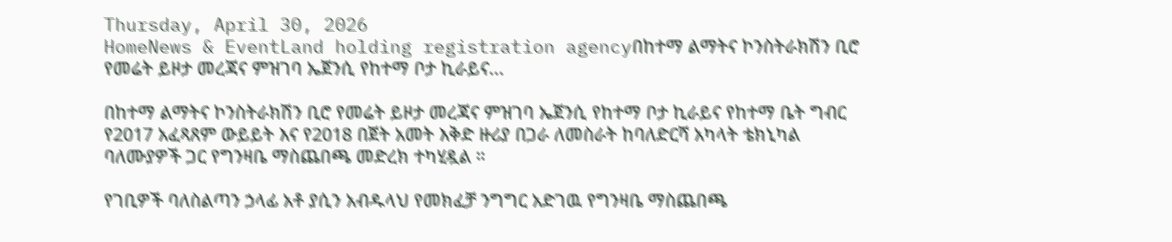Thursday, April 30, 2026
HomeNews & EventLand holding registration agencyበከተማ ልማትና ኮንስትራክሽን ቢሮ የመሬት ይዞታ መረጃና ምዝገባ ኤጀንሲ የከተማ ቦታ ኪራይና...

በከተማ ልማትና ኮንስትራክሽን ቢሮ የመሬት ይዞታ መረጃና ምዝገባ ኤጀንሲ የከተማ ቦታ ኪራይና የከተማ ቤት ግብር የ2017 አፈጻጸም ውይይት እና የ2018 በጀት አመት እቅድ ዙሪያ በጋራ ለመስራት ከባለድርሻ አካላት ቴክኒካል ባለሙያዎች ጋር የግንዛቤ ማስጨበጫ መድረክ ተካሂዷል ።

የገቢዎች ባለስልጣን ኃላፊ አቶ ያሲን አብዱላህ የመክፈቻ ንግግር አድገዉ የግንዛቤ ማስጨበጫ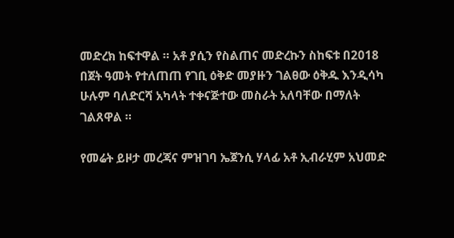መድረክ ከፍተዋል ። አቶ ያሲን የስልጠና መድረኩን ስከፍቱ በ2018 በጀት ዓመት የተለጠጠ የገቢ ዕቅድ መያዙን ገልፀው ዕቅዱ እንዲሳካ ሁሉም ባለድርሻ አካላት ተቀናጅተው መስራት አለባቸው በማለት ገልጸዋል ።

የመሬት ይዞታ መረጃና ምዝገባ ኤጀንሲ ሃላፊ አቶ ኢብራሂም አህመድ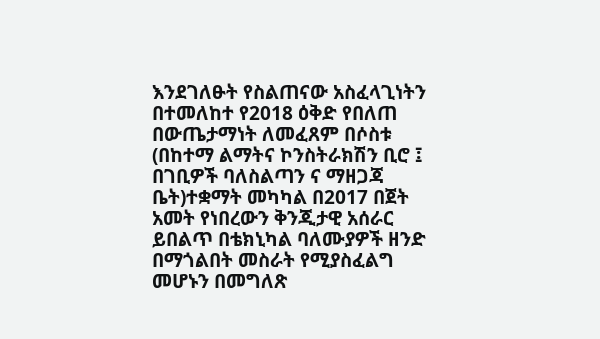እንደገለፁት የስልጠናው አስፈላጊነትን በተመለከተ የ2018 ዕቅድ የበለጠ በውጤታማነት ለመፈጸም በሶስቱ (በከተማ ልማትና ኮንስትራክሽን ቢሮ ፤ በገቢዎች ባለስልጣን ና ማዘጋጃ ቤት)ተቋማት መካካል በ2017 በጀት አመት የነበረውን ቅንጂታዊ አሰራር ይበልጥ በቴክኒካል ባለሙያዎች ዘንድ በማጎልበት መስራት የሚያስፈልግ መሆኑን በመግለጽ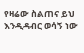የዛሬው ስልጠና ይህ እንዲዳብር ወሳኝ ነው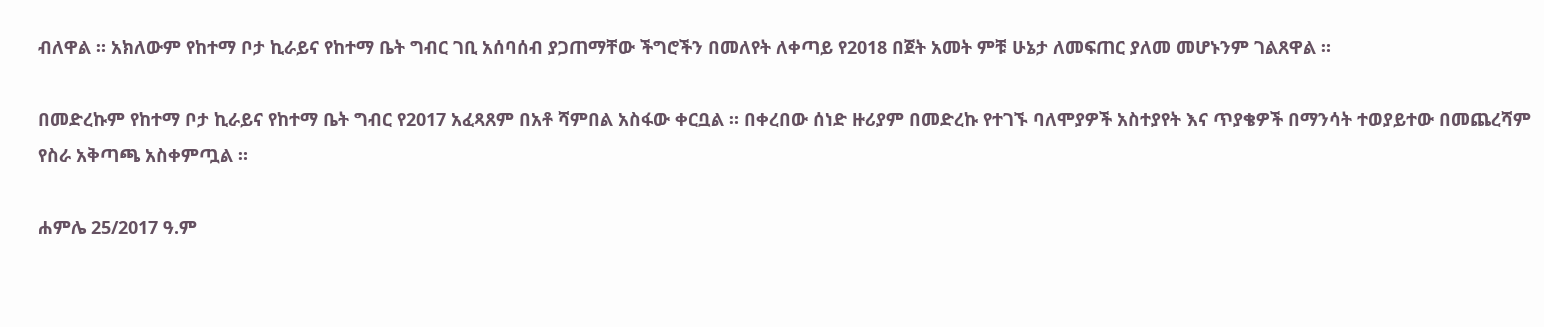ብለዋል ። አክለውም የከተማ ቦታ ኪራይና የከተማ ቤት ግብር ገቢ አሰባሰብ ያጋጠማቸው ችግሮችን በመለየት ለቀጣይ የ2018 በጀት አመት ምቹ ሁኔታ ለመፍጠር ያለመ መሆኑንም ገልጸዋል ።

በመድረኩም የከተማ ቦታ ኪራይና የከተማ ቤት ግብር የ2017 አፈጻጸም በአቶ ሻምበል አስፋው ቀርቧል ። በቀረበው ሰነድ ዙሪያም በመድረኩ የተገኙ ባለሞያዎች አስተያየት እና ጥያቄዎች በማንሳት ተወያይተው በመጨረሻም የስራ አቅጣጫ አስቀምጧል ።

ሐምሌ 25/2017 ዓ.ም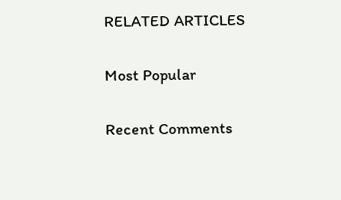RELATED ARTICLES

Most Popular

Recent Comments